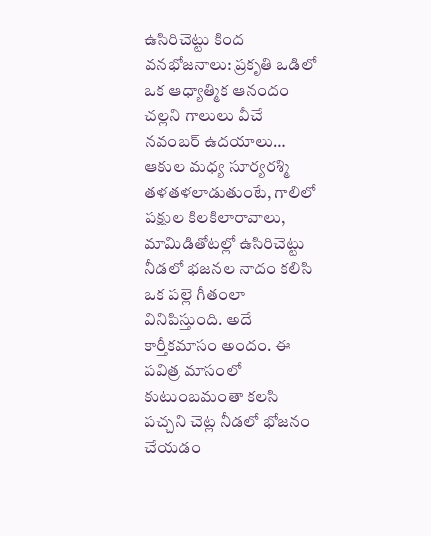ఉసిరిచెట్టు కింద వనభోజనాలు: ప్రకృతి ఒడిలో ఒక ఆధ్యాత్మిక ఆనందం
చల్లని గాలులు వీచే నవంబర్ ఉదయాలు… ఆకుల మధ్య సూర్యరశ్మి తళతళలాడుతుంటే, గాలిలో పక్షుల కిలకిలారావాలు, మామిడితోటల్లో ఉసిరిచెట్టు నీడలో భజనల నాదం కలిసి ఒక పల్లె గీతంలా వినిపిస్తుంది. అదే కార్తీకమాసం అందం. ఈ పవిత్ర మాసంలో కుటుంబమంతా కలసి పచ్చని చెట్ల నీడలో భోజనం చేయడం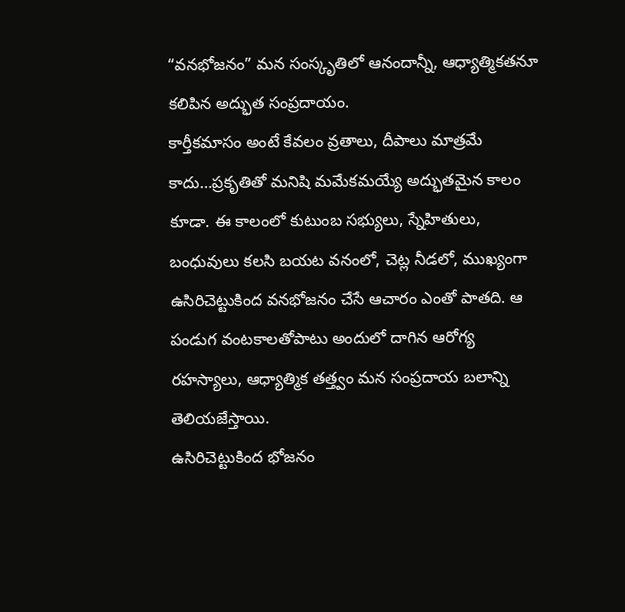“వనభోజనం” మన సంస్కృతిలో ఆనందాన్నీ, ఆధ్యాత్మికతనూ కలిపిన అద్భుత సంప్రదాయం.
కార్తీకమాసం అంటే కేవలం వ్రతాలు, దీపాలు మాత్రమే కాదు…ప్రకృతితో మనిషి మమేకమయ్యే అద్భుతమైన కాలం కూడా. ఈ కాలంలో కుటుంబ సభ్యులు, స్నేహితులు, బంధువులు కలసి బయట వనంలో, చెట్ల నీడలో, ముఖ్యంగా ఉసిరిచెట్టుకింద వనభోజనం చేసే ఆచారం ఎంతో పాతది. ఆ పండుగ వంటకాలతోపాటు అందులో దాగిన ఆరోగ్య రహస్యాలు, ఆధ్యాత్మిక తత్త్వం మన సంప్రదాయ బలాన్ని తెలియజేస్తాయి.
ఉసిరిచెట్టుకింద భోజనం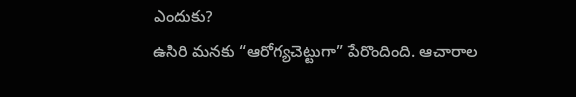ఎందుకు?
ఉసిరి మనకు “ఆరోగ్యచెట్టుగా” పేరొందింది. ఆచారాల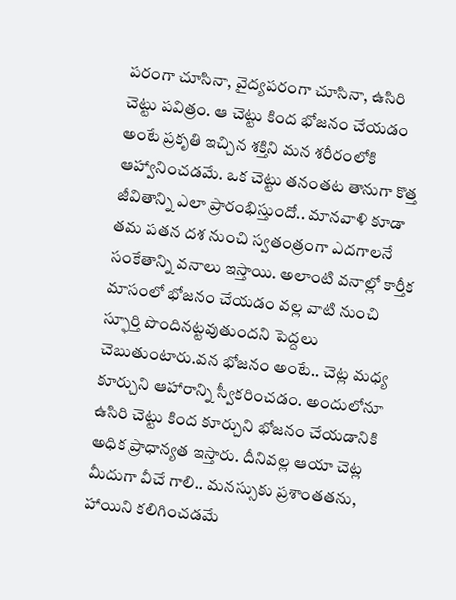పరంగా చూసినా, వైద్యపరంగా చూసినా, ఉసిరి చెట్టు పవిత్రం. ఆ చెట్టు కింద భోజనం చేయడం అంటే ప్రకృతి ఇచ్చిన శక్తిని మన శరీరంలోకి ఆహ్వానించడమే. ఒక చెట్టు తనంతట తానుగా కొత్త జీవితాన్ని ఎలా ప్రారంభిస్తుందో.. మానవాళి కూడా తమ పతన దశ నుంచి స్వతంత్రంగా ఎదగాలనే సంకేతాన్ని వనాలు ఇస్తాయి. అలాంటి వనాల్లో కార్తీక మాసంలో భోజనం చేయడం వల్ల వాటి నుంచి స్ఫూర్తి పొందినట్టవుతుందని పెద్దలు చెబుతుంటారు.వన భోజనం అంటే.. చెట్ల మధ్య కూర్చుని ఆహారాన్ని స్వీకరించడం. అందులోనూ ఉసిరి చెట్టు కింద కూర్చుని భోజనం చేయడానికి అధిక ప్రాధాన్యత ఇస్తారు. దీనివల్ల ఆయా చెట్ల మీదుగా వీచే గాలి.. మనస్సుకు ప్రశాంతతను, హాయిని కలిగించడమే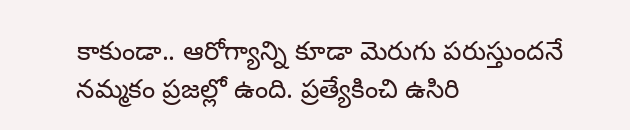కాకుండా.. ఆరోగ్యాన్ని కూడా మెరుగు పరుస్తుందనే నమ్మకం ప్రజల్లో ఉంది. ప్రత్యేకించి ఉసిరి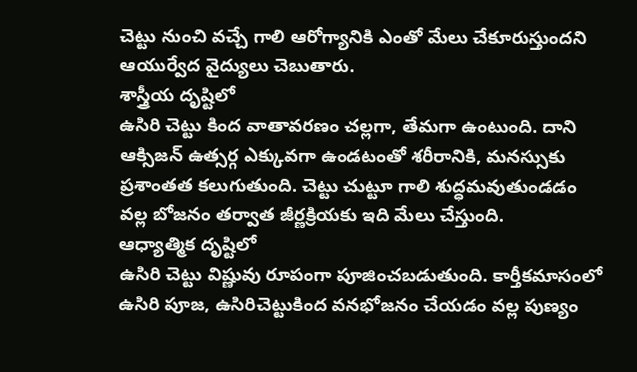చెట్టు నుంచి వచ్చే గాలి ఆరోగ్యానికి ఎంతో మేలు చేకూరుస్తుందని ఆయుర్వేద వైద్యులు చెబుతారు.
శాస్త్రీయ దృష్టిలో
ఉసిరి చెట్టు కింద వాతావరణం చల్లగా, తేమగా ఉంటుంది. దాని ఆక్సిజన్ ఉత్సర్గ ఎక్కువగా ఉండటంతో శరీరానికి, మనస్సుకు ప్రశాంతత కలుగుతుంది. చెట్టు చుట్టూ గాలి శుద్ధమవుతుండడం వల్ల బోజనం తర్వాత జీర్ణక్రియకు ఇది మేలు చేస్తుంది.
ఆధ్యాత్మిక దృష్టిలో
ఉసిరి చెట్టు విష్ణువు రూపంగా పూజించబడుతుంది. కార్తీకమాసంలో ఉసిరి పూజ, ఉసిరిచెట్టుకింద వనభోజనం చేయడం వల్ల పుణ్యం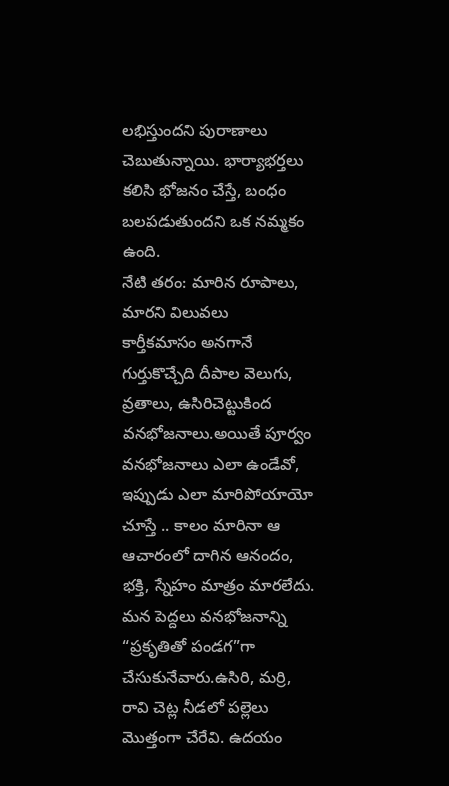లభిస్తుందని పురాణాలు చెబుతున్నాయి. భార్యాభర్తలు కలిసి భోజనం చేస్తే, బంధం బలపడుతుందని ఒక నమ్మకం ఉంది.
నేటి తరం: మారిన రూపాలు, మారని విలువలు
కార్తీకమాసం అనగానే గుర్తుకొచ్చేది దీపాల వెలుగు, వ్రతాలు, ఉసిరిచెట్టుకింద వనభోజనాలు.అయితే పూర్వం వనభోజనాలు ఎలా ఉండేవో, ఇప్పుడు ఎలా మారిపోయాయో చూస్తే .. కాలం మారినా ఆ ఆచారంలో దాగిన ఆనందం, భక్తి, స్నేహం మాత్రం మారలేదు.
మన పెద్దలు వనభోజనాన్ని “ప్రకృతితో పండగ”గా చేసుకునేవారు.ఉసిరి, మర్రి, రావి చెట్ల నీడలో పల్లెలు మొత్తంగా చేరేవి. ఉదయం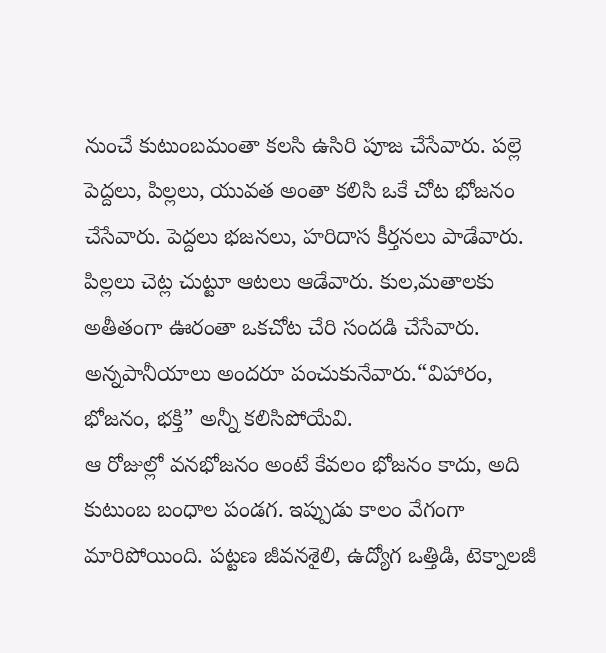నుంచే కుటుంబమంతా కలసి ఉసిరి పూజ చేసేవారు. పల్లె పెద్దలు, పిల్లలు, యువత అంతా కలిసి ఒకే చోట భోజనం చేసేవారు. పెద్దలు భజనలు, హరిదాస కీర్తనలు పాడేవారు. పిల్లలు చెట్ల చుట్టూ ఆటలు ఆడేవారు. కుల,మతాలకు అతీతంగా ఊరంతా ఒకచోట చేరి సందడి చేసేవారు. అన్నపానీయాలు అందరూ పంచుకునేవారు.“విహారం, భోజనం, భక్తి” అన్నీ కలిసిపోయేవి.
ఆ రోజుల్లో వనభోజనం అంటే కేవలం భోజనం కాదు, అది కుటుంబ బంధాల పండగ. ఇప్పుడు కాలం వేగంగా మారిపోయింది. పట్టణ జీవనశైలి, ఉద్యోగ ఒత్తిడి, టెక్నాలజీ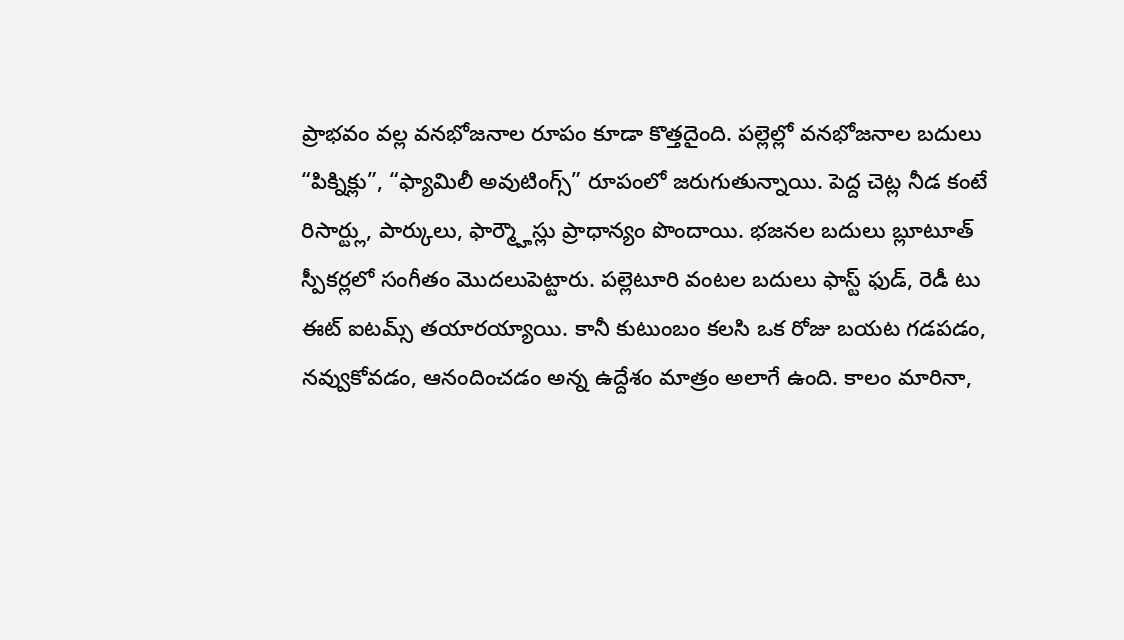ప్రాభవం వల్ల వనభోజనాల రూపం కూడా కొత్తదైంది. పల్లెల్లో వనభోజనాల బదులు “పిక్నిక్లు”, “ఫ్యామిలీ అవుటింగ్స్” రూపంలో జరుగుతున్నాయి. పెద్ద చెట్ల నీడ కంటే రిసార్ట్లు, పార్కులు, ఫార్మ్హౌస్లు ప్రాధాన్యం పొందాయి. భజనల బదులు బ్లూటూత్ స్పీకర్లలో సంగీతం మొదలుపెట్టారు. పల్లెటూరి వంటల బదులు ఫాస్ట్ ఫుడ్, రెడీ టు ఈట్ ఐటమ్స్ తయారయ్యాయి. కానీ కుటుంబం కలసి ఒక రోజు బయట గడపడం, నవ్వుకోవడం, ఆనందించడం అన్న ఉద్దేశం మాత్రం అలాగే ఉంది. కాలం మారినా,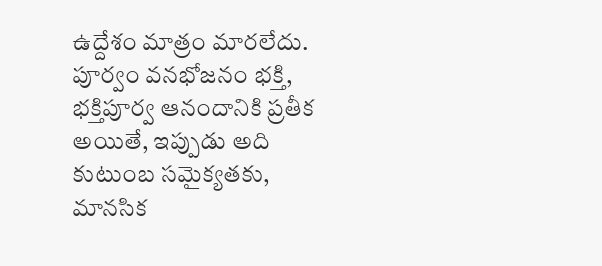ఉద్దేశం మాత్రం మారలేదు. పూర్వం వనభోజనం భక్తి, భక్తిపూర్వ ఆనందానికి ప్రతీక అయితే, ఇప్పుడు అది కుటుంబ సమైక్యతకు, మానసిక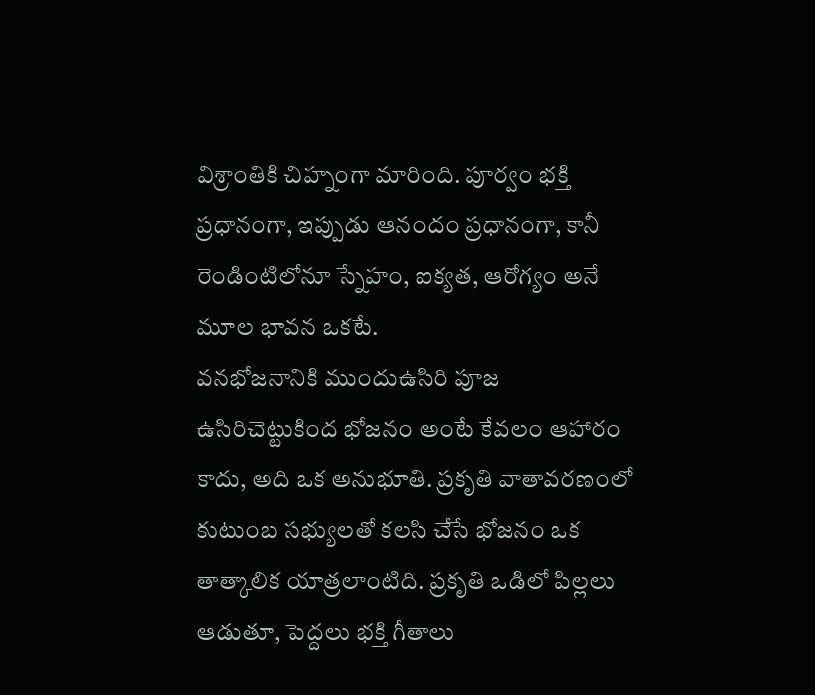విశ్రాంతికి చిహ్నంగా మారింది. పూర్వం భక్తి ప్రధానంగా, ఇప్పుడు ఆనందం ప్రధానంగా, కానీ రెండింటిలోనూ స్నేహం, ఐక్యత, ఆరోగ్యం అనే మూల భావన ఒకటే.
వనభోజనానికి ముందుఉసిరి పూజ
ఉసిరిచెట్టుకింద భోజనం అంటే కేవలం ఆహారం కాదు, అది ఒక అనుభూతి. ప్రకృతి వాతావరణంలో కుటుంబ సభ్యులతో కలసి చేసే భోజనం ఒక తాత్కాలిక యాత్రలాంటిది. ప్రకృతి ఒడిలో పిల్లలు ఆడుతూ, పెద్దలు భక్తి గీతాలు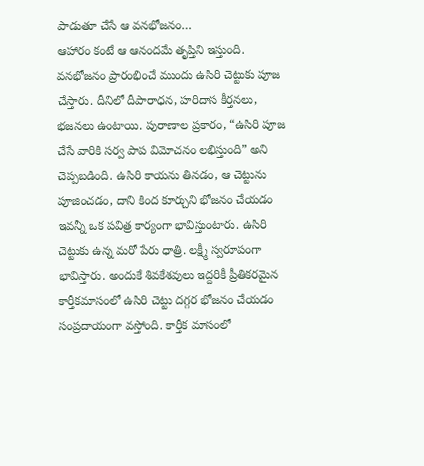పాడుతూ చేసే ఆ వనభోజనం…
ఆహారం కంటే ఆ ఆనందమే తృప్తిని ఇస్తుంది. వనభోజనం ప్రారంభించే ముందు ఉసిరి చెట్టుకు పూజ చేస్తారు. దీనిలో దీపారాధన, హరిదాస కీర్తనలు, భజనలు ఉంటాయి. పురాణాల ప్రకారం, “ఉసిరి పూజ చేసే వారికి సర్వ పాప విమోచనం లభిస్తుంది” అని చెప్పబడింది. ఉసిరి కాయను తినడం, ఆ చెట్టును పూజించడం, దాని కింద కూర్చుని భోజనం చేయడం ఇవన్నీ ఒక పవిత్ర కార్యంగా భావిస్తుంటారు. ఉసిరి చెట్టుకు ఉన్న మరో పేరు ధాత్రి. లక్ష్మీ స్వరూపంగా భావిస్తారు. అందుకే శివకేశవులు ఇద్దరికీ ప్రీతికరమైన కార్తీకమాసంలో ఉసిరి చెట్టు దగ్గర భోజనం చేయడం సంప్రదాయంగా వస్తోంది. కార్తీక మాసంలో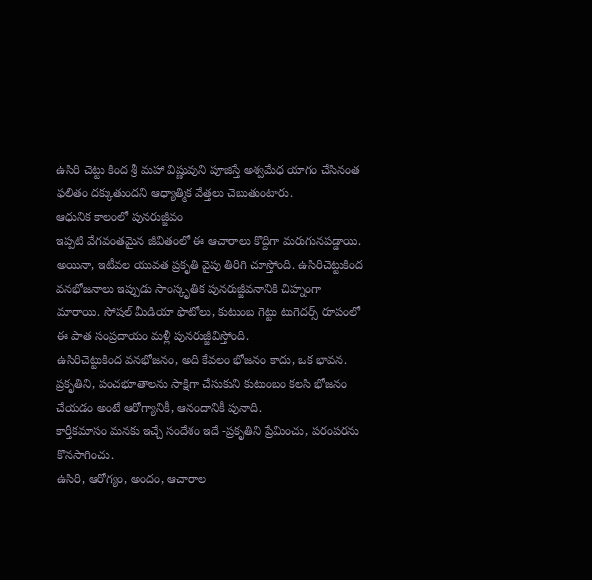ఉసిరి చెట్టు కింద శ్రీ మహా విష్ణువుని పూజిస్తే అశ్వమేధ యాగం చేసినంత ఫలితం దక్కుతుందని ఆధ్యాత్మిక వేత్తలు చెబుతుంటారు.
ఆధునిక కాలంలో పునరుజ్జీవం
ఇప్పటి వేగవంతమైన జీవితంలో ఈ ఆచారాలు కొద్దిగా మరుగునపడ్డాయి. అయినా, ఇటీవల యువత ప్రకృతి వైపు తిరిగి చూస్తోంది. ఉసిరిచెట్టుకింద వనభోజనాలు ఇప్పుడు సాంస్కృతిక పునరుజ్జీవనానికి చిహ్నంగా మారాయి. సోషల్ మీడియా ఫొటోలు, కుటుంబ గెట్టు టుగెదర్స్ రూపంలో ఈ పాత సంప్రదాయం మళ్లీ పునరుజ్జీవిస్తోంది.
ఉసిరిచెట్టుకింద వనభోజనం, అది కేవలం భోజనం కాదు, ఒక భావన. ప్రకృతిని, పంచభూతాలను సాక్షిగా చేసుకుని కుటుంబం కలసి భోజనం చేయడం అంటే ఆరోగ్యానికీ, ఆనందానికీ పునాది.
కార్తీకమాసం మనకు ఇచ్చే సందేశం ఇదే -ప్రకృతిని ప్రేమించు, పరంపరను కొనసాగించు.
ఉసిరి, ఆరోగ్యం, అందం, ఆచారాల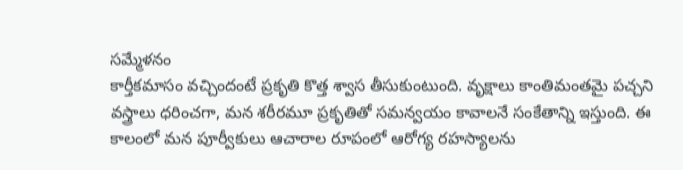సమ్మేళనం
కార్తీకమాసం వచ్చిందంటే ప్రకృతి కొత్త శ్వాస తీసుకుంటుంది. వృక్షాలు కాంతిమంతమై పచ్చని వస్త్రాలు ధరించగా, మన శరీరమూ ప్రకృతితో సమన్వయం కావాలనే సంకేతాన్ని ఇస్తుంది. ఈ కాలంలో మన పూర్వీకులు ఆచారాల రూపంలో ఆరోగ్య రహస్యాలను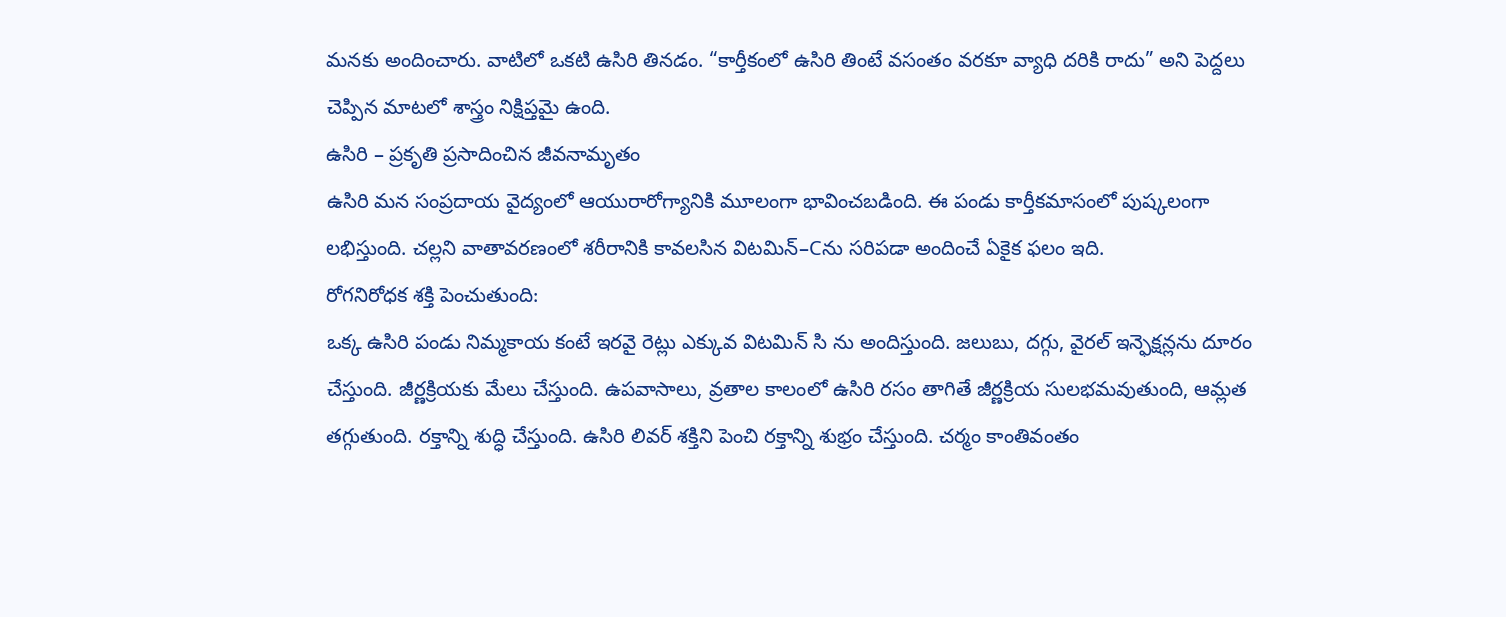మనకు అందించారు. వాటిలో ఒకటి ఉసిరి తినడం. “కార్తీకంలో ఉసిరి తింటే వసంతం వరకూ వ్యాధి దరికి రాదు” అని పెద్దలు చెప్పిన మాటలో శాస్త్రం నిక్షిప్తమై ఉంది.
ఉసిరి – ప్రకృతి ప్రసాదించిన జీవనామృతం
ఉసిరి మన సంప్రదాయ వైద్యంలో ఆయురారోగ్యానికి మూలంగా భావించబడింది. ఈ పండు కార్తీకమాసంలో పుష్కలంగా లభిస్తుంది. చల్లని వాతావరణంలో శరీరానికి కావలసిన విటమిన్–Cను సరిపడా అందించే ఏకైక ఫలం ఇది.
రోగనిరోధక శక్తి పెంచుతుంది:
ఒక్క ఉసిరి పండు నిమ్మకాయ కంటే ఇరవై రెట్లు ఎక్కువ విటమిన్ సి ను అందిస్తుంది. జలుబు, దగ్గు, వైరల్ ఇన్ఫెక్షన్లను దూరం చేస్తుంది. జీర్ణక్రియకు మేలు చేస్తుంది. ఉపవాసాలు, వ్రతాల కాలంలో ఉసిరి రసం తాగితే జీర్ణక్రియ సులభమవుతుంది, ఆమ్లత తగ్గుతుంది. రక్తాన్ని శుద్ధి చేస్తుంది. ఉసిరి లివర్ శక్తిని పెంచి రక్తాన్ని శుభ్రం చేస్తుంది. చర్మం కాంతివంతం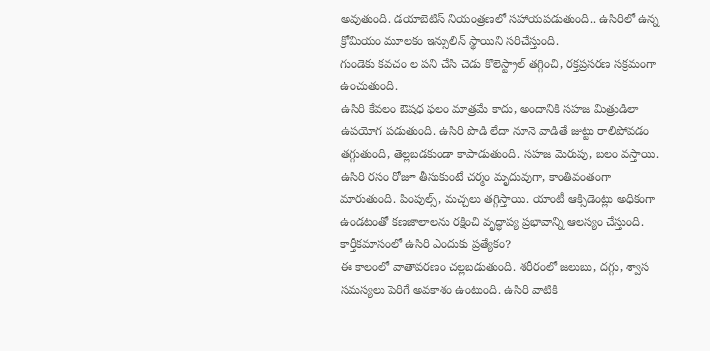అవుతుంది. డయాబెటిస్ నియంత్రణలో సహాయపడుతుంది.. ఉసిరిలో ఉన్న క్రోమియం మూలకం ఇన్సులిన్ స్థాయిని సరిచేస్తుంది.
గుండెకు కవచం ల పని చేసి చెడు కొలెస్ట్రాల్ తగ్గించి, రక్తప్రసరణ సక్రమంగా ఉంచుతుంది.
ఉసిరి కేవలం ఔషధ ఫలం మాత్రమే కాదు, అందానికి సహజ మిత్రుడిలా ఉపయోగ పడుతుంది. ఉసిరి పొడి లేదా నూనె వాడితే జుట్టు రాలిపోవడం తగ్గుతుంది, తెల్లబడకుండా కాపాడుతుంది. సహజ మెరుపు, బలం వస్తాయి. ఉసిరి రసం రోజూ తీసుకుంటే చర్మం మృదువుగా, కాంతివంతంగా మారుతుంది. పింపుల్స్, మచ్చలు తగ్గిస్తాయి. యాంటీ ఆక్సిడెంట్లు అధికంగా ఉండటంతో కణజాలాలను రక్షించి వృద్ధాప్య ప్రభావాన్ని ఆలస్యం చేస్తుంది.
కార్తీకమాసంలో ఉసిరి ఎందుకు ప్రత్యేకం?
ఈ కాలంలో వాతావరణం చల్లబడుతుంది. శరీరంలో జలుబు, దగ్గు, శ్వాస సమస్యలు పెరిగే అవకాశం ఉంటుంది. ఉసిరి వాటికి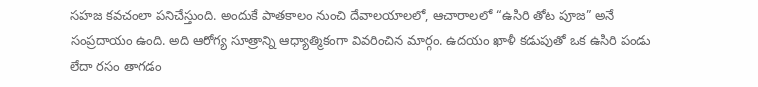సహజ కవచంలా పనిచేస్తుంది. అందుకే పాతకాలం నుంచి దేవాలయాలలో, ఆచారాలలో “ఉసిరి తోట పూజ” అనే సంప్రదాయం ఉంది. అది ఆరోగ్య సూత్రాన్ని ఆధ్యాత్మికంగా వివరించిన మార్గం. ఉదయం ఖాళీ కడుపుతో ఒక ఉసిరి పండు లేదా రసం తాగడం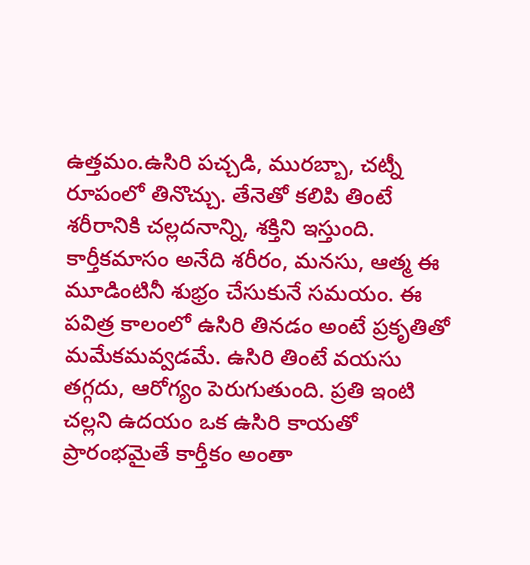ఉత్తమం.ఉసిరి పచ్చడి, మురబ్బా, చట్నీ రూపంలో తినొచ్చు. తేనెతో కలిపి తింటే శరీరానికి చల్లదనాన్ని, శక్తిని ఇస్తుంది.
కార్తీకమాసం అనేది శరీరం, మనసు, ఆత్మ ఈ మూడింటినీ శుభ్రం చేసుకునే సమయం. ఈ పవిత్ర కాలంలో ఉసిరి తినడం అంటే ప్రకృతితో మమేకమవ్వడమే. ఉసిరి తింటే వయసు తగ్గదు, ఆరోగ్యం పెరుగుతుంది. ప్రతి ఇంటి చల్లని ఉదయం ఒక ఉసిరి కాయతో ప్రారంభమైతే కార్తీకం అంతా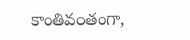కాంతివ౦తంగా,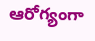ఆరోగ్యంగా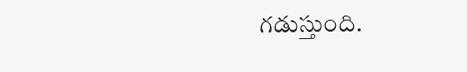గడుస్తుంది.